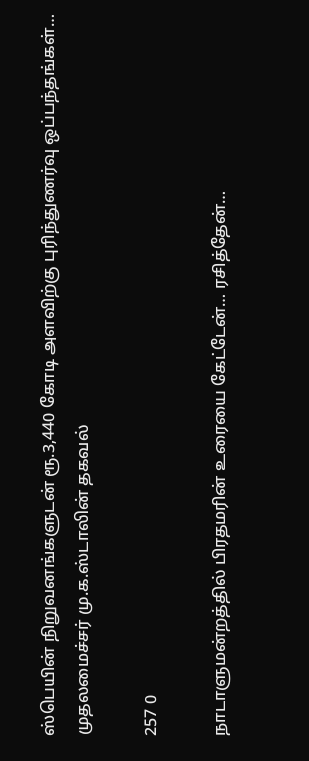ஸ்பெயின் நிறுவனங்களுடன் ரூ.3,440 கோடி அளவிற்கு புரிந்துணர்வு ஒப்பந்தங்கள்… முதலமைச்சர் மு.க.ஸ்டாலின் தகவல்

257 0

நாடாளுமன்றத்தில் பிரதமரின் உரையை கேட்டேன்… ரசித்தேன்…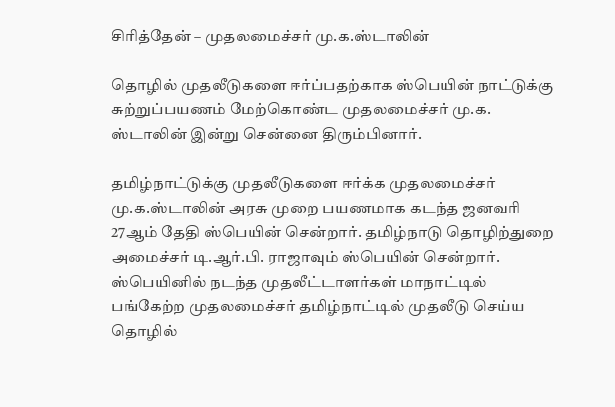சிரித்தேன் – முதலமைச்சர் மு.க.ஸ்டாலின்

தொழில் முதலீடுகளை ஈர்ப்பதற்காக ஸ்பெயின் நாட்டுக்கு சுற்றுப்பயணம் மேற்கொண்ட முதலமைச்சர் மு.க. ஸ்டாலின் இன்று சென்னை திரும்பினார்.

தமிழ்நாட்டுக்கு முதலீடுகளை ஈர்க்க முதலமைச்சர் மு.க.ஸ்டாலின் அரசு முறை பயணமாக கடந்த ஜனவரி 27ஆம் தேதி ஸ்பெயின் சென்றார். தமிழ்நாடு தொழிற்துறை அமைச்சர் டி.ஆர்.பி. ராஜாவும் ஸ்பெயின் சென்றார். ஸ்பெயினில் நடந்த முதலீட்டாளர்கள் மாநாட்டில் பங்கேற்ற முதலமைச்சர் தமிழ்நாட்டில் முதலீடு செய்ய தொழில்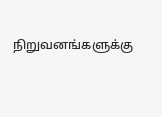நிறுவனங்களுக்கு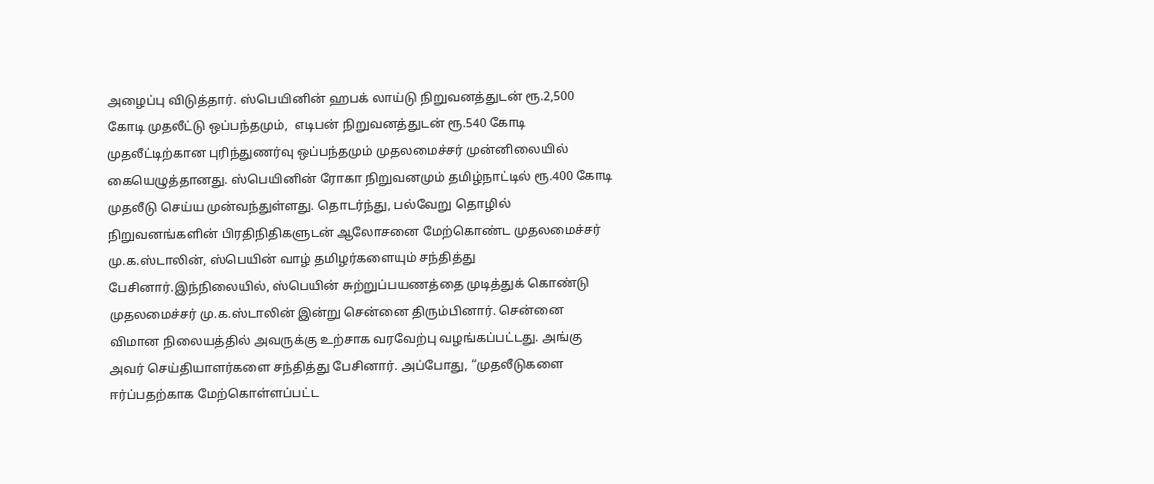அழைப்பு விடுத்தார். ஸ்பெயினின் ஹபக் லாய்டு நிறுவனத்துடன் ரூ.2,500 கோடி முதலீட்டு ஒப்பந்தமும்,  எடிபன் நிறுவனத்துடன் ரூ.540 கோடி முதலீட்டிற்கான புரிந்துணர்வு ஒப்பந்தமும் முதலமைச்சர் முன்னிலையில் கையெழுத்தானது. ஸ்பெயினின் ரோகா நிறுவனமும் தமிழ்நாட்டில் ரூ.400 கோடி முதலீடு செய்ய முன்வந்துள்ளது. தொடர்ந்து, பல்வேறு தொழில் நிறுவனங்களின் பிரதிநிதிகளுடன் ஆலோசனை மேற்கொண்ட முதலமைச்சர் மு.க.ஸ்டாலின், ஸ்பெயின் வாழ் தமிழர்களையும் சந்தித்து பேசினார்.இந்நிலையில், ஸ்பெயின் சுற்றுப்பயணத்தை முடித்துக் கொண்டு முதலமைச்சர் மு.க.ஸ்டாலின் இன்று சென்னை திரும்பினார். சென்னை விமான நிலையத்தில் அவருக்கு உற்சாக வரவேற்பு வழங்கப்பட்டது. அங்கு அவர் செய்தியாளர்களை சந்தித்து பேசினார். அப்போது, “முதலீடுகளை ஈர்ப்பதற்காக மேற்கொள்ளப்பட்ட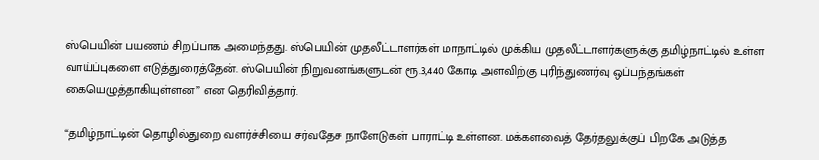ஸ்பெயின் பயணம் சிறப்பாக அமைந்தது. ஸ்பெயின் முதலீட்டாளர்கள் மாநாட்டில் முக்கிய முதலீட்டாளர்களுக்கு தமிழ்நாட்டில் உள்ள வாய்ப்புகளை எடுத்துரைத்தேன். ஸ்பெயின் நிறுவனங்களுடன் ரூ.3,440 கோடி அளவிற்கு புரிந்துணர்வு ஒப்பந்தங்கள் கையெழுத்தாகியுள்ளன” என தெரிவித்தார்.

“தமிழ்நாட்டின் தொழில்துறை வளர்ச்சியை சர்வதேச நாளேடுகள் பாராட்டி உள்ளன. மக்களவைத் தேர்தலுக்குப் பிறகே அடுத்த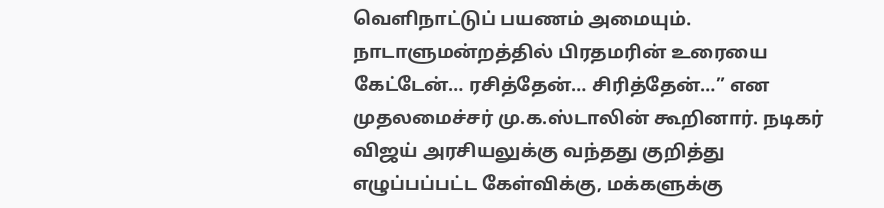வெளிநாட்டுப் பயணம் அமையும். நாடாளுமன்றத்தில் பிரதமரின் உரையை கேட்டேன்… ரசித்தேன்… சிரித்தேன்…” என முதலமைச்சர் மு.க.ஸ்டாலின் கூறினார். நடிகர் விஜய் அரசியலுக்கு வந்தது குறித்து எழுப்பப்பட்ட கேள்விக்கு, மக்களுக்கு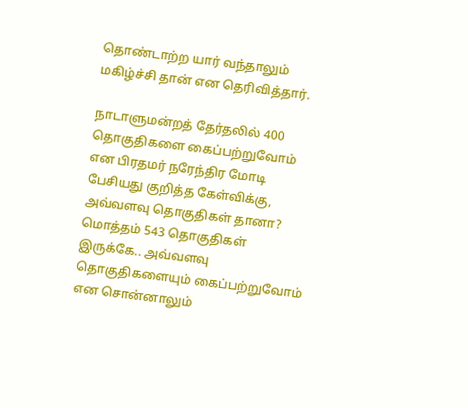தொண்டாற்ற யார் வந்தாலும் மகிழ்ச்சி தான் என தெரிவித்தார்.

நாடாளுமன்றத் தேர்தலில் 400 தொகுதிகளை கைப்பற்றுவோம் என பிரதமர் நரேந்திர மோடி பேசியது குறித்த கேள்விக்கு, அவ்வளவு தொகுதிகள் தானா? மொத்தம் 543 தொகுதிகள் இருக்கே.. அவ்வளவு தொகுதிகளையும் கைப்பற்றுவோம் என சொன்னாலும்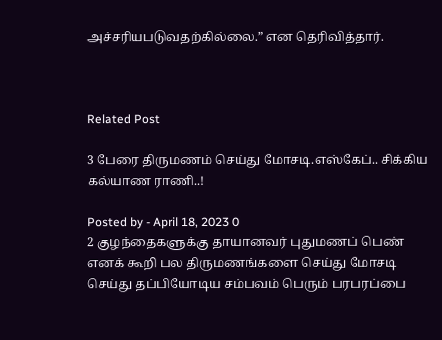அச்சரியபடுவதற்கில்லை.” என தெரிவித்தார்.



Related Post

3 பேரை திருமணம் செய்து மோசடி.எஸ்கேப்.. சிக்கிய கல்யாண ராணி..!

Posted by - April 18, 2023 0
2 குழந்தைகளுக்கு தாயானவர் புதுமணப் பெண் எனக் கூறி பல திருமணங்களை செய்து மோசடி செய்து தப்பியோடிய சம்பவம் பெரும் பரபரப்பை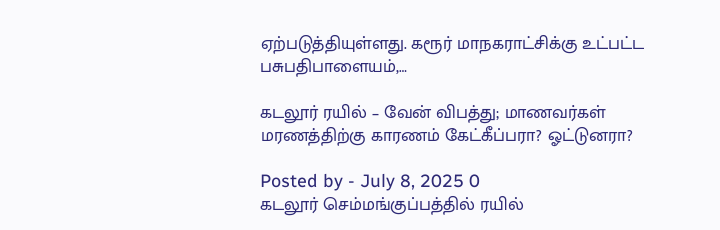ஏற்படுத்தியுள்ளது. கரூர் மாநகராட்சிக்கு உட்பட்ட பசுபதிபாளையம்,…

கடலூர் ரயில் – வேன் விபத்து; மாணவர்கள் மரணத்திற்கு காரணம் கேட்கீப்பரா? ஓட்டுனரா?

Posted by - July 8, 2025 0
கடலூர் செம்மங்குப்பத்தில் ரயில்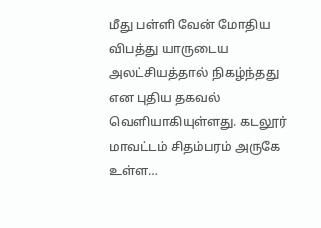மீது பள்ளி வேன் மோதிய விபத்து யாருடைய அலட்சியத்தால் நிகழ்ந்தது என புதிய தகவல் வெளியாகியுள்ளது. கடலூர் மாவட்டம் சிதம்பரம் அருகே உள்ள…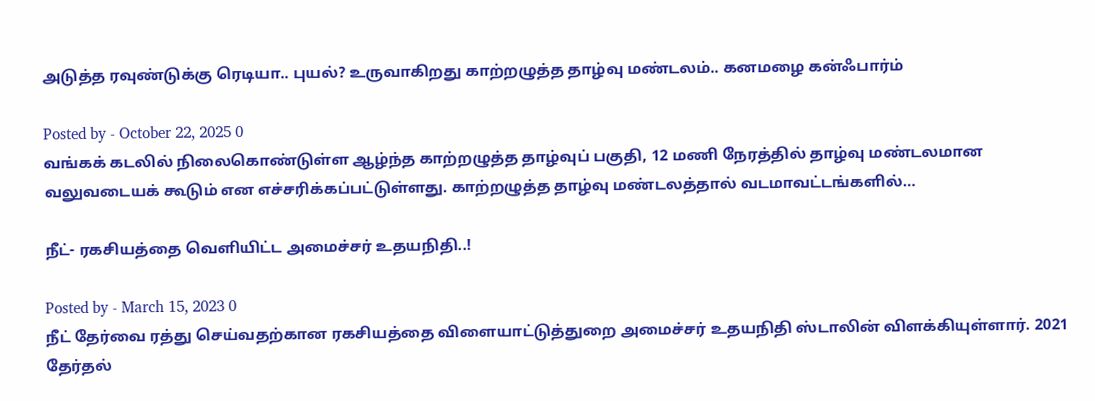அடுத்த ரவுண்டுக்கு ரெடியா.. புயல்? உருவாகிறது காற்றழுத்த தாழ்வு மண்டலம்.. கனமழை கன்ஃபார்ம்

Posted by - October 22, 2025 0
வங்கக் கடலில் நிலைகொண்டுள்ள ஆழ்ந்த காற்றழுத்த தாழ்வுப் பகுதி, 12 மணி நேரத்தில் தாழ்வு மண்டலமான வலுவடையக் கூடும் என எச்சரிக்கப்பட்டுள்ளது. காற்றழுத்த தாழ்வு மண்டலத்தால் வடமாவட்டங்களில்…

நீட்- ரகசியத்தை வெளியிட்ட அமைச்சர் உதயநிதி..!

Posted by - March 15, 2023 0
நீட் தேர்வை ரத்து செய்வதற்கான ரகசியத்தை விளையாட்டுத்துறை அமைச்சர் உதயநிதி ஸ்டாலின் விளக்கியுள்ளார். 2021 தேர்தல்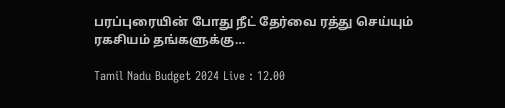பரப்புரையின் போது நீட் தேர்வை ரத்து செய்யும் ரகசியம் தங்களுக்கு…

Tamil Nadu Budget 2024 Live : 12.00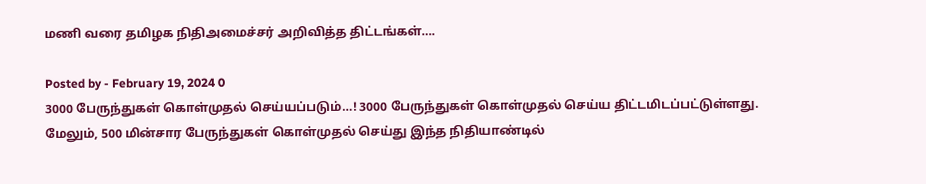மணி வரை தமிழக நிதிஅமைச்சர் அறிவித்த திட்டங்கள்….

Posted by - February 19, 2024 0
3000 பேருந்துகள் கொள்முதல் செய்யப்படும்…! 3000 பேருந்துகள் கொள்முதல் செய்ய திட்டமிடப்பட்டுள்ளது. மேலும், 500 மின்சார பேருந்துகள் கொள்முதல் செய்து இந்த நிதியாண்டில்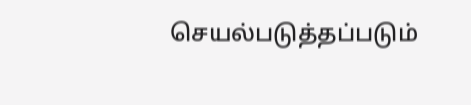செயல்படுத்தப்படும்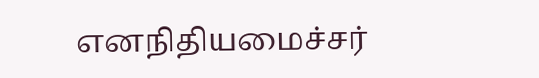எனநிதியமைச்சர்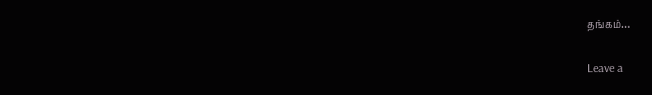தங்கம்…

Leave a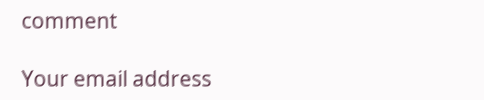comment

Your email address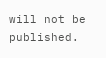will not be published.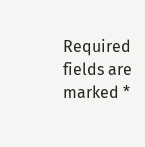Required fields are marked *